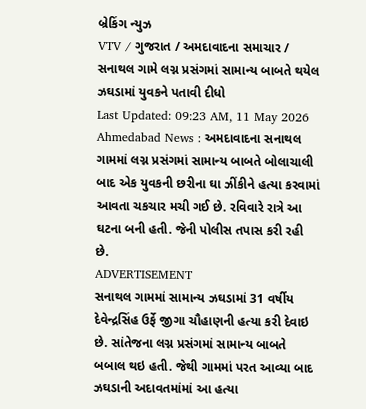બ્રેકિંગ ન્યુઝ
VTV / ગુજરાત / અમદાવાદના સમાચાર / સનાથલ ગામે લગ્ન પ્રસંગમાં સામાન્ય બાબતે થયેલ ઝઘડામાં યુવકને પતાવી દીધો
Last Updated: 09:23 AM, 11 May 2026
Ahmedabad News : અમદાવાદના સનાથલ ગામમાં લગ્ન પ્રસંગમાં સામાન્ય બાબતે બોલાચાલી બાદ એક યુવકની છરીના ઘા ઝીંકીને હત્યા કરવામાં આવતા ચકચાર મચી ગઈ છે. રવિવારે રાત્રે આ ઘટના બની હતી. જેની પોલીસ તપાસ કરી રહી છે.
ADVERTISEMENT
સનાથલ ગામમાં સામાન્ય ઝઘડામાં 31 વર્ષીય દેવેન્દ્રસિંહ ઉર્ફે જીગા ચૌહાણની હત્યા કરી દેવાઇ છે. સાંતેજના લગ્ન પ્રસંગમાં સામાન્ય બાબતે બબાલ થઇ હતી. જેથી ગામમાં પરત આવ્યા બાદ ઝઘડાની અદાવતમાંમાં આ હત્યા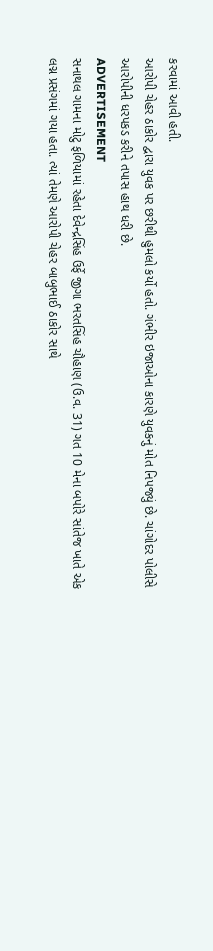કરવામાં આવી હતી.
આરોપી ચેહર ઠાકોર દ્વારા યુવક પર છરીથી હુમલો કર્યો હતો. ગંભીર ઇજાઓના કારણે યુવકનું મોત નિપજ્યું છે. ચાંગોદર પોલીસે આરોપીની ધરપકડ કરીને તપાસ હાથ ધરી છે.
ADVERTISEMENT
સનાથલ ગામના મોટુ ફળિયામાં રહેતા દેવેન્દ્રસિંહ ઉર્ફે જીગા ભરતસિંહ ચૌહાણ (ઉ.વ. 31) ગત 10 મેના બપોરે સાંતેજ ખાતે એક લગ્ન પ્રસંગમાં ગયા હતા. ત્યાં તેમણે આરોપી ચેહર બાબુભાઈ ઠાકોર સાથે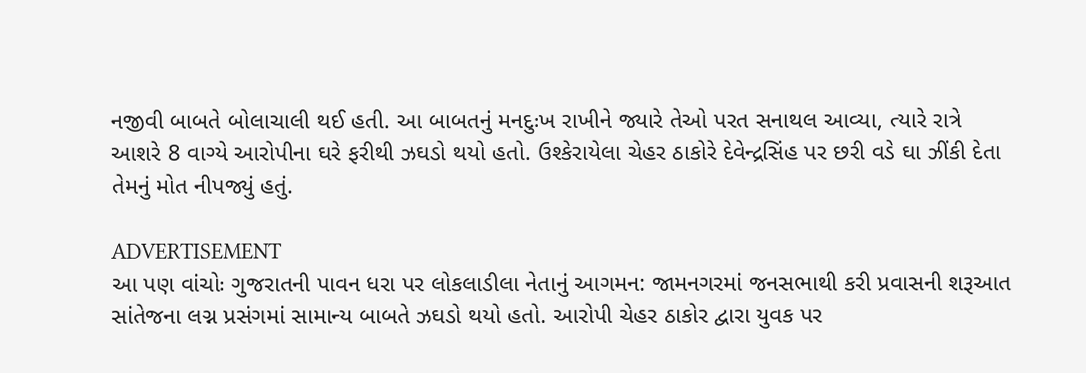નજીવી બાબતે બોલાચાલી થઈ હતી. આ બાબતનું મનદુઃખ રાખીને જ્યારે તેઓ પરત સનાથલ આવ્યા, ત્યારે રાત્રે આશરે 8 વાગ્યે આરોપીના ઘરે ફરીથી ઝઘડો થયો હતો. ઉશ્કેરાયેલા ચેહર ઠાકોરે દેવેન્દ્રસિંહ પર છરી વડે ઘા ઝીંકી દેતા તેમનું મોત નીપજ્યું હતું.

ADVERTISEMENT
આ પણ વાંચોઃ ગુજરાતની પાવન ધરા પર લોકલાડીલા નેતાનું આગમન: જામનગરમાં જનસભાથી કરી પ્રવાસની શરૂઆત
સાંતેજના લગ્ન પ્રસંગમાં સામાન્ય બાબતે ઝઘડો થયો હતો. આરોપી ચેહર ઠાકોર દ્વારા યુવક પર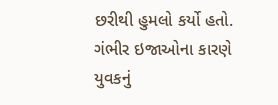છરીથી હુમલો કર્યો હતો. ગંભીર ઇજાઓના કારણે યુવકનું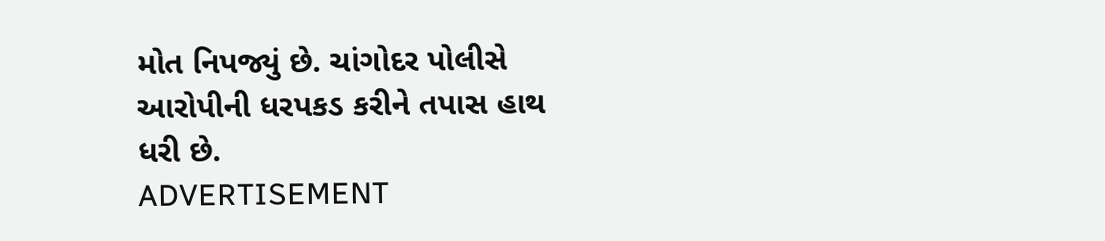મોત નિપજ્યું છે. ચાંગોદર પોલીસે આરોપીની ધરપકડ કરીને તપાસ હાથ ધરી છે.
ADVERTISEMENT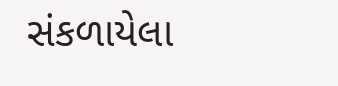સંકળાયેલા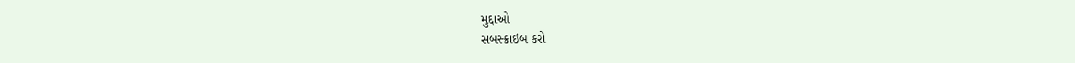મુદ્દાઓ
સબસ્ક્રાઇબ કરો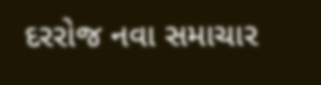દરરોજ નવા સમાચાર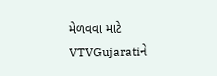મેળવવા માટે VTVGujaratiને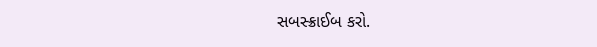સબસ્ક્રાઈબ કરો.